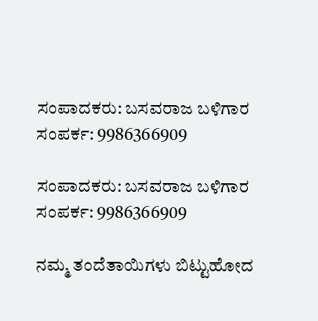ಸಂಪಾದಕರು: ಬಸವರಾಜ ಬಳಿಗಾರ
ಸಂಪರ್ಕ: 9986366909

ಸಂಪಾದಕರು: ಬಸವರಾಜ ಬಳಿಗಾರ
ಸಂಪರ್ಕ: 9986366909

ನಮ್ಮ ತಂದೆತಾಯಿಗಳು ಬಿಟ್ಟುಹೋದ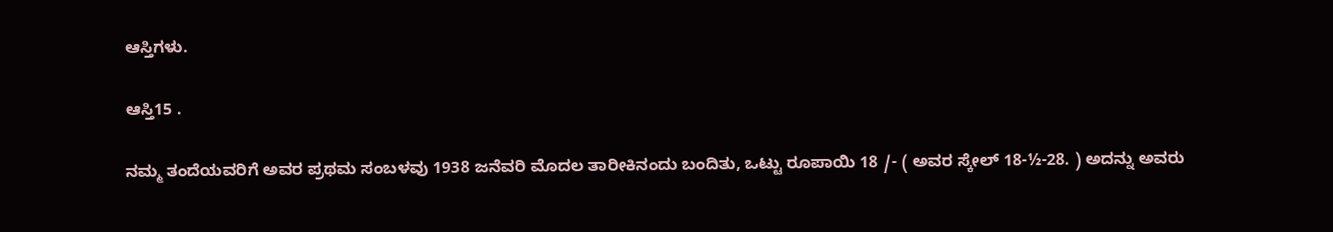ಆಸ್ತಿಗಳು.

ಆಸ್ತಿ15 .

ನಮ್ಮ ತಂದೆಯವರಿಗೆ ಅವರ ಪ್ರಥಮ ಸಂಬಳವು 1938 ಜನೆವರಿ ಮೊದಲ ತಾರೀಕಿನಂದು ಬಂದಿತು, ಒಟ್ಟು ರೂಪಾಯಿ 18 /- ( ಅವರ ಸ್ಕೇಲ್ 18-½-28. ) ಅದನ್ನು ಅವರು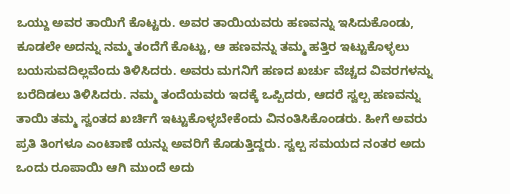ಒಯ್ದು ಅವರ ತಾಯಿಗೆ ಕೊಟ್ಟರು. ಅವರ ತಾಯಿಯವರು ಹಣವನ್ನು ಇಸಿದುಕೊಂಡು, ಕೂಡಲೇ ಅದನ್ನು ನಮ್ಮ ತಂದೆಗೆ ಕೊಟ್ಟು, ಆ ಹಣವನ್ನು ತಮ್ಮ ಹತ್ತಿರ ಇಟ್ಟುಕೊಳ್ಳಲು ಬಯಸುವದಿಲ್ಲವೆಂದು ತಿಳಿಸಿದರು. ಅವರು ಮಗನಿಗೆ ಹಣದ ಖರ್ಚು ವೆಚ್ಚದ ವಿವರಗಳನ್ನು ಬರೆದಿಡಲು ತಿಳಿಸಿದರು. ನಮ್ಮ ತಂದೆಯವರು ಇದಕ್ಕೆ ಒಪ್ಪಿದರು, ಆದರೆ ಸ್ವಲ್ಪ ಹಣವನ್ನು ತಾಯಿ ತಮ್ಮ ಸ್ವಂತದ ಖರ್ಚಿಗೆ ಇಟ್ಟುಕೊಳ್ಳಬೇಕೆಂದು ವಿನಂತಿಸಿಕೊಂಡರು. ಹೀಗೆ ಅವರು ಪ್ರತಿ ತಿಂಗಳೂ ಎಂಟಾಣೆ ಯನ್ನು ಅವರಿಗೆ ಕೊಡುತ್ತಿದ್ದರು. ಸ್ವಲ್ಪ ಸಮಯದ ನಂತರ ಅದು ಒಂದು ರೂಪಾಯಿ ಆಗಿ ಮುಂದೆ ಅದು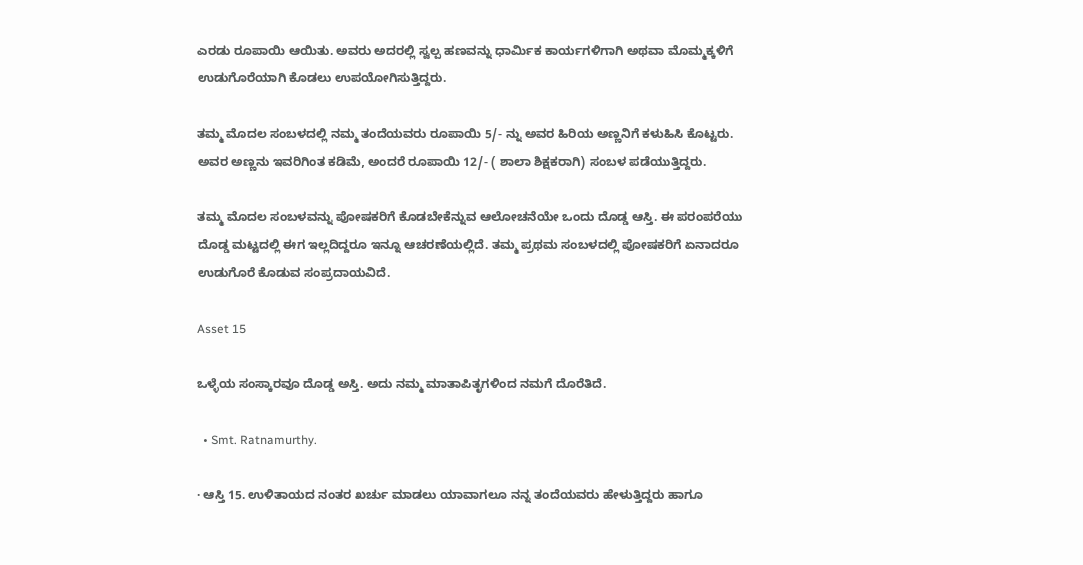ಎರಡು ರೂಪಾಯಿ ಆಯಿತು. ಅವರು ಅದರಲ್ಲಿ ಸ್ವಲ್ಪ ಹಣವನ್ನು ಧಾರ್ಮಿಕ ಕಾರ್ಯಗಳಿಗಾಗಿ ಅಥವಾ ಮೊಮ್ಮಕ್ಕಳಿಗೆ ಉಡುಗೊರೆಯಾಗಿ ಕೊಡಲು ಉಪಯೋಗಿಸುತ್ತಿದ್ದರು.

ತಮ್ಮ ಮೊದಲ ಸಂಬಳದಲ್ಲಿ ನಮ್ಮ ತಂದೆಯವರು ರೂಪಾಯಿ 5/- ನ್ನು ಅವರ ಹಿರಿಯ ಅಣ್ಣನಿಗೆ ಕಳುಹಿಸಿ ಕೊಟ್ಟರು. ಅವರ ಅಣ್ಣನು ಇವರಿಗಿಂತ ಕಡಿಮೆ, ಅಂದರೆ ರೂಪಾಯಿ 12/- ( ಶಾಲಾ ಶಿಕ್ಷಕರಾಗಿ) ಸಂಬಳ ಪಡೆಯುತ್ತಿದ್ದರು.

ತಮ್ಮ ಮೊದಲ ಸಂಬಳವನ್ನು ಪೋಷಕರಿಗೆ ಕೊಡಬೇಕೆನ್ನುವ ಆಲೋಚನೆಯೇ ಒಂದು ದೊಡ್ಡ ಆಸ್ತಿ. ಈ ಪರಂಪರೆಯು ದೊಡ್ಡ ಮಟ್ಟದಲ್ಲಿ ಈಗ ಇಲ್ಲದಿದ್ದರೂ ಇನ್ನೂ ಆಚರಣೆಯಲ್ಲಿದೆ. ತಮ್ಮ ಪ್ರಥಮ ಸಂಬಳದಲ್ಲಿ ಪೋಷಕರಿಗೆ ಏನಾದರೂ ಉಡುಗೊರೆ ಕೊಡುವ ಸಂಪ್ರದಾಯವಿದೆ.

Asset 15

ಒಳ್ಳೆಯ ಸಂಸ್ಕಾರವೂ ದೊಡ್ಡ ಅಸ್ತಿ. ಅದು‌ ನಮ್ಮ ಮಾತಾಪಿತೃಗಳಿಂದ ನಮಗೆ ದೊರೆತಿದೆ.

  • Smt. Ratnamurthy.

· ಆಸ್ತಿ 15. ಉಳಿತಾಯದ ನಂತರ ಖರ್ಚು ಮಾಡಲು ಯಾವಾಗಲೂ ನನ್ನ ತಂದೆಯವರು ಹೇಳುತ್ತಿದ್ದರು ಹಾಗೂ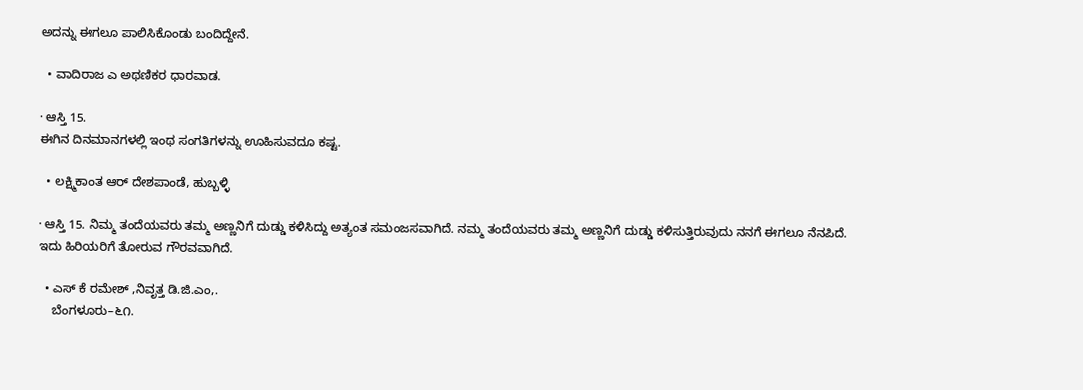ಅದನ್ನು ಈಗಲೂ ಪಾಲಿಸಿಕೊಂಡು ಬಂದಿದ್ದೇನೆ.

  • ವಾದಿರಾಜ ಎ ಅಥಣಿಕರ ಧಾರವಾಡ.

· ಆಸ್ತಿ 15.
ಈಗಿನ ದಿನಮಾನಗಳಲ್ಲಿ ಇಂಥ ಸಂಗತಿಗಳನ್ನು ಊಹಿಸುವದೂ ಕಷ್ಟ.

  • ಲಕ್ಷ್ಮಿಕಾಂತ ಆರ್ ದೇಶಪಾಂಡೆ, ಹುಬ್ಬಳ್ಳಿ

· ಆಸ್ತಿ 15. ನಿಮ್ಮ ತಂದೆಯವರು ತಮ್ಮ ಅಣ್ಣನಿಗೆ ದುಡ್ಡು ಕಳಿಸಿದ್ದು ಅತ್ಯಂತ ಸಮಂಜಸವಾಗಿದೆ. ನಮ್ಮ ತಂದೆಯವರು ತಮ್ಮ ಅಣ್ಣನಿಗೆ ದುಡ್ಡು ಕಳಿಸುತ್ತಿರುವುದು ನನಗೆ ಈಗಲೂ ನೆನಪಿದೆ. ಇದು ಹಿರಿಯರಿಗೆ ತೋರುವ ಗೌರವವಾಗಿದೆ.

  • ಎಸ್ ಕೆ ರಮೇಶ್ ,ನಿವೃತ್ತ ಡಿ.ಜಿ.ಎಂ,.
    ಬೆಂಗಳೂರು–೬೧.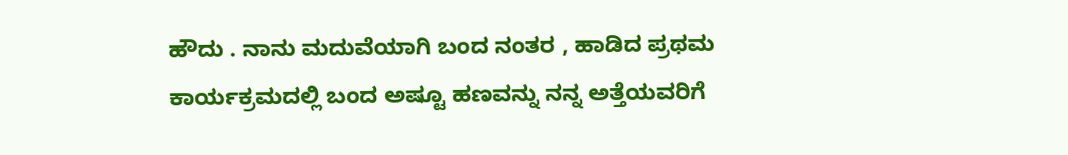ಹೌದು . ನಾನು ಮದುವೆಯಾಗಿ ಬಂದ ನಂತರ , ಹಾಡಿದ ಪ್ರಥಮ ಕಾರ್ಯಕ್ರಮದಲ್ಲಿ ಬಂದ ಅಷ್ಟೂ ಹಣವನ್ನು ನನ್ನ ಅತ್ತೆಯವರಿಗೆ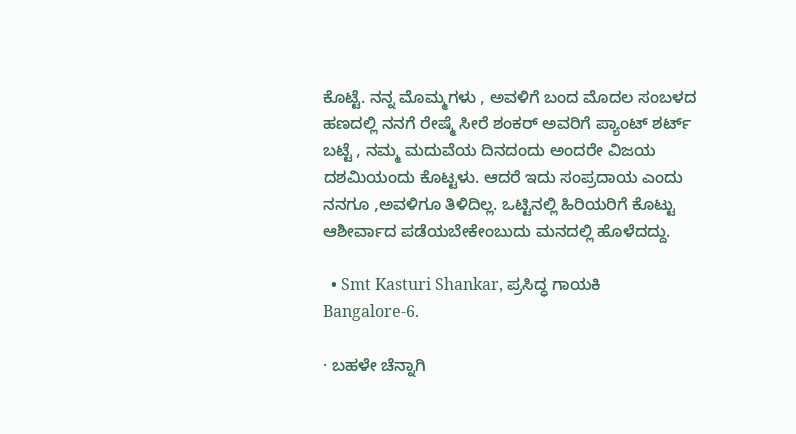ಕೊಟ್ಟೆ. ನನ್ನ ಮೊಮ್ಮಗಳು , ಅವಳಿಗೆ ಬಂದ ಮೊದಲ ಸಂಬಳದ ಹಣದಲ್ಲಿ ನನಗೆ ರೇಷ್ಮೆ ಸೀರೆ ಶಂಕರ್ ಅವರಿಗೆ ಪ್ಯಾಂಟ್ ಶರ್ಟ್ ಬಟ್ಟೆ , ನಮ್ಮ ಮದುವೆಯ ದಿನದಂದು ಅಂದರೇ ವಿಜಯ ದಶಮಿಯಂದು ಕೊಟ್ಟಳು. ಆದರೆ ಇದು ಸಂಪ್ರದಾಯ ಎಂದು ನನಗೂ ,ಅವಳಿಗೂ ತಿಳಿದಿಲ್ಲ. ಒಟ್ಟಿನಲ್ಲಿ ಹಿರಿಯರಿಗೆ ಕೊಟ್ಟು ಆಶೀರ್ವಾದ ಪಡೆಯಬೇಕೇಂಬುದು ಮನದಲ್ಲಿ ಹೊಳೆದದ್ದು.

  • Smt Kasturi Shankar, ಪ್ರಸಿದ್ಧ ಗಾಯಕಿ Bangalore-6.

· ಬಹಳೇ ಚೆನ್ನಾಗಿ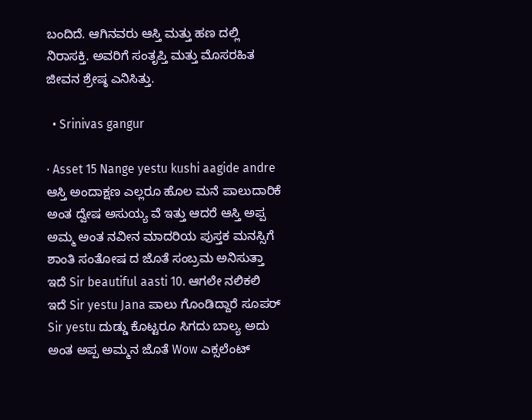ಬಂದಿದೆ. ಆಗಿನವರು ಆಸ್ತಿ ಮತ್ತು ಹಣ ದಲ್ಲಿ ನಿರಾಸಕ್ತಿ. ಅವರಿಗೆ ಸಂತೃಪ್ತಿ ಮತ್ತು ಮೊಸರಹಿತ ಜೀವನ ಶ್ರೇಷ್ಠ ಎನಿಸಿತ್ತು.

  • Srinivas gangur

· Asset 15 Nange yestu kushi aagide andre ಆಸ್ತಿ ಅಂದಾಕ್ಷಣ ಎಲ್ಲರೂ ಹೊಲ ಮನೆ ಪಾಲುದಾರಿಕೆ ಅಂತ ದ್ವೇಷ ಅಸುಯ್ಯ ವೆ ಇತ್ತು ಆದರೆ ಆಸ್ತಿ ಅಪ್ಪ ಅಮ್ಮ ಅಂತ ನವೀನ ಮಾದರಿಯ ಪುಸ್ತಕ ಮನಸ್ಸಿಗೆ ಶಾಂತಿ ಸಂತೋಷ ದ ಜೊತೆ ಸಂಬ್ರಮ ಅನಿಸುತ್ತಾ ಇದೆ Sir beautiful aasti 10. ಆಗಲೇ ನಲಿಕಲಿ ಇದೆ Sir yestu Jana ಪಾಲು ಗೊಂಡಿದ್ದಾರೆ ಸೂಪರ್ Sir yestu ದುಡ್ಡು ಕೊಟ್ಟರೂ ಸಿಗದು ಬಾಲ್ಯ ಅದು ಅಂತ ಅಪ್ಪ ಅಮ್ಮನ ಜೊತೆ Wow ಎಕ್ಸಲೆಂಟ್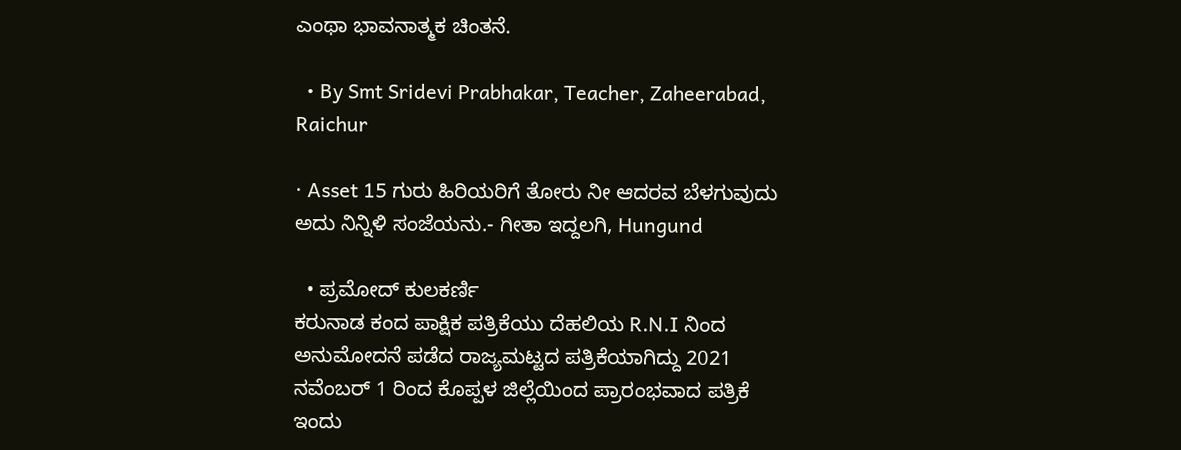ಎಂಥಾ ಭಾವನಾತ್ಮಕ ಚಿಂತನೆ.

  • By Smt Sridevi Prabhakar, Teacher, Zaheerabad, Raichur

· Asset 15 ಗುರು ಹಿರಿಯರಿಗೆ ತೋರು ನೀ ಆದರವ ಬೆಳಗುವುದು ಅದು ನಿನ್ನಿಳಿ ಸಂಜೆಯನು.- ಗೀತಾ ಇದ್ದಲಗಿ, Hungund

  • ಪ್ರಮೋದ್ ಕುಲಕರ್ಣಿ
ಕರುನಾಡ ಕಂದ ಪಾಕ್ಷಿಕ ಪತ್ರಿಕೆಯು ದೆಹಲಿಯ R.N.I ನಿಂದ ಅನುಮೋದನೆ ಪಡೆದ ರಾಜ್ಯಮಟ್ಟದ ಪತ್ರಿಕೆಯಾಗಿದ್ದು 2021 ನವೆಂಬರ್ 1 ರಿಂದ ಕೊಪ್ಪಳ ಜಿಲ್ಲೆಯಿಂದ ಪ್ರಾರಂಭವಾದ ಪತ್ರಿಕೆ ಇಂದು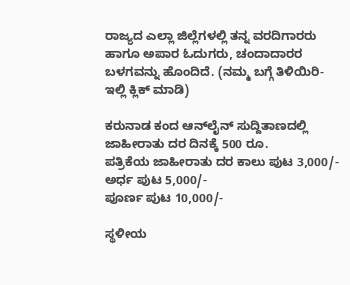ರಾಜ್ಯದ ಎಲ್ಲಾ ಜಿಲ್ಲೆಗಳಲ್ಲಿ ತನ್ನ ವರದಿಗಾರರು ಹಾಗೂ ಅಪಾರ ಓದುಗರು, ಚಂದಾದಾರರ ಬಳಗವನ್ನು ಹೊಂದಿದೆ. (ನಮ್ಮ ಬಗ್ಗೆ ತಿಳಿಯಿರಿ- ಇಲ್ಲಿ ಕ್ಲಿಕ್‌ ಮಾಡಿ)

ಕರುನಾಡ ಕಂದ ಆನ್‌ಲೈನ್‌ ಸುದ್ದಿತಾಣದಲ್ಲಿ ಜಾಹೀರಾತು ದರ ದಿನಕ್ಕೆ 500 ರೂ.
ಪತ್ರಿಕೆಯ ಜಾಹೀರಾತು ದರ ಕಾಲು ಪುಟ 3,000/-
ಅರ್ಧ ಪುಟ 5,000/-
ಪೂರ್ಣ ಪುಟ 10,000/-

ಸ್ಥಳೀಯ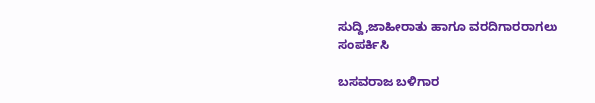ಸುದ್ದಿ,ಜಾಹೀರಾತು ಹಾಗೂ ವರದಿಗಾರರಾಗಲು ಸಂಪರ್ಕಿಸಿ

ಬಸವರಾಜ ಬಳಿಗಾರ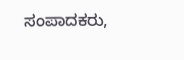ಸಂಪಾದಕರು,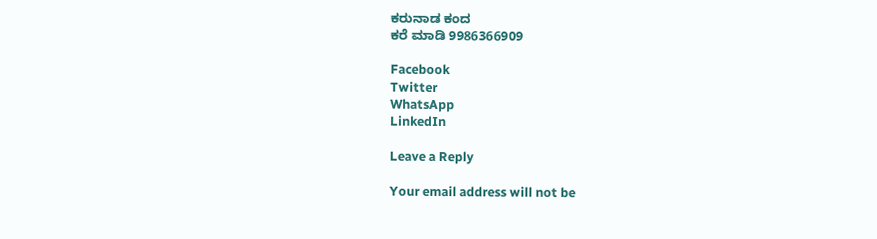ಕರುನಾಡ ಕಂದ
ಕರೆ ಮಾಡಿ 9986366909

Facebook
Twitter
WhatsApp
LinkedIn

Leave a Reply

Your email address will not be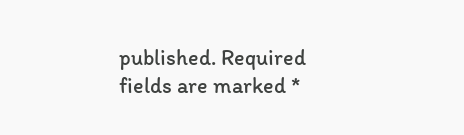published. Required fields are marked *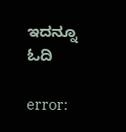ಇದನ್ನೂ ಓದಿ

error: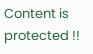Content is protected !!